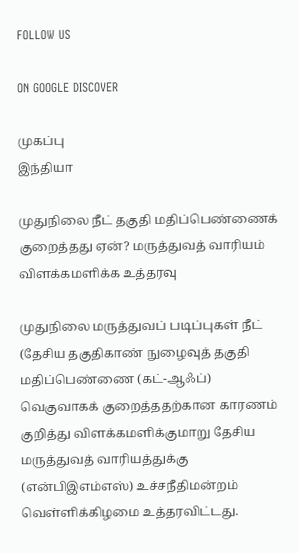FOLLOW US

ON GOOGLE DISCOVER

முகப்பு
இந்தியா

முதுநிலை நீட் தகுதி மதிப்பெண்ணைக் குறைத்தது ஏன்? மருத்துவத் வாரியம் விளக்கமளிக்க உத்தரவு

முதுநிலை மருத்துவப் படிப்புகள் நீட் (தேசிய தகுதிகாண் நுழைவுத் தகுதி மதிப்பெண்ணை (கட்-ஆஃப்) வெகுவாகக் குறைத்ததற்கான காரணம் குறித்து விளக்கமளிக்குமாறு தேசிய மருத்துவத் வாரியத்துக்கு (என்பிஇஎம்எஸ்) உச்சநீதிமன்றம் வெள்ளிக்கிழமை உத்தரவிட்டது.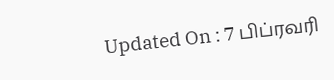Updated On : 7 பிப்ரவரி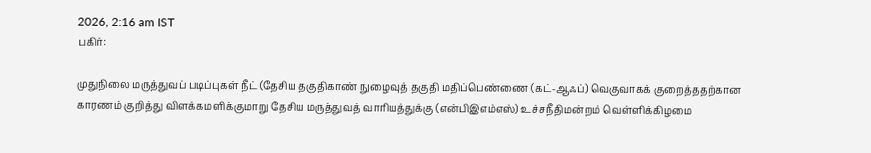2026, 2:16 am IST
பகிர்:

முதுநிலை மருத்துவப் படிப்புகள் நீட் (தேசிய தகுதிகாண் நுழைவுத் தகுதி மதிப்பெண்ணை (கட்-ஆஃப்) வெகுவாகக் குறைத்ததற்கான காரணம் குறித்து விளக்கமளிக்குமாறு தேசிய மருத்துவத் வாரியத்துக்கு (என்பிஇஎம்எஸ்) உச்சநீதிமன்றம் வெள்ளிக்கிழமை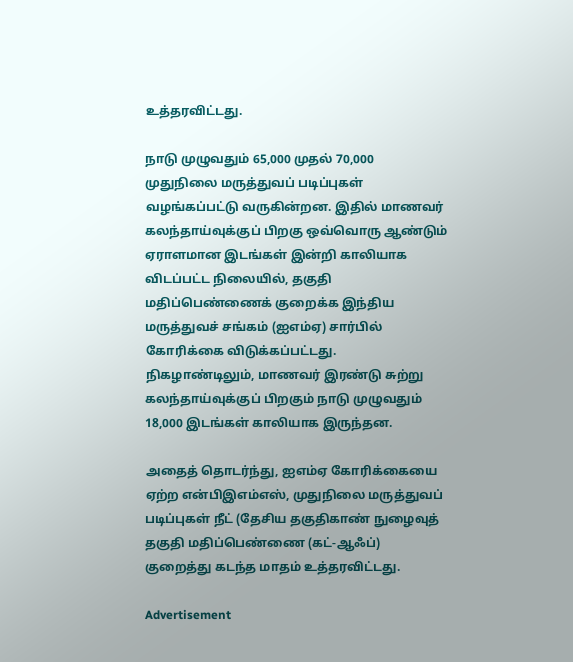உத்தரவிட்டது.

நாடு முழுவதும் 65,000 முதல் 70,000 முதுநிலை மருத்துவப் படிப்புகள் வழங்கப்பட்டு வருகின்றன. இதில் மாணவர் கலந்தாய்வுக்குப் பிறகு ஒவ்வொரு ஆண்டும் ஏராளமான இடங்கள் இன்றி காலியாக விடப்பட்ட நிலையில், தகுதி மதிப்பெண்ணைக் குறைக்க இந்திய மருத்துவச் சங்கம் (ஐஎம்ஏ) சார்பில் கோரிக்கை விடுக்கப்பட்டது. நிகழாண்டிலும், மாணவர் இரண்டு சுற்று கலந்தாய்வுக்குப் பிறகும் நாடு முழுவதும் 18,000 இடங்கள் காலியாக இருந்தன.

அதைத் தொடர்ந்து, ஐஎம்ஏ கோரிக்கையை ஏற்ற என்பிஇஎம்எஸ், முதுநிலை மருத்துவப் படிப்புகள் நீட் (தேசிய தகுதிகாண் நுழைவுத் தகுதி மதிப்பெண்ணை (கட்-ஆஃப்) குறைத்து கடந்த மாதம் உத்தரவிட்டது.

Advertisement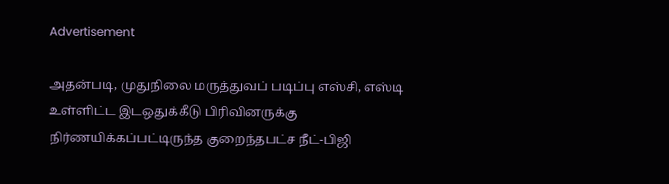Advertisement

அதன்படி, முதுநிலை மருத்துவப் படிப்பு எஸ்சி, எஸ்டி உள்ளிட்ட இடஒதுக்கீடு பிரிவினருக்கு நிர்ணயிக்கப்பட்டிருந்த குறைந்தபட்ச நீட்-பிஜி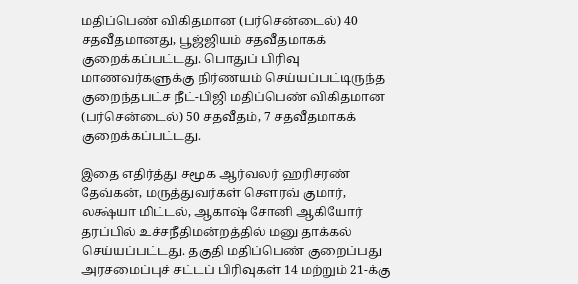மதிப்பெண் விகிதமான (பர்சென்டைல்) 40 சதவீதமானது, பூஜ்ஜியம் சதவீதமாகக் குறைக்கப்பட்டது. பொதுப் பிரிவு மாணவர்களுக்கு நிர்ணயம் செய்யப்பட்டிருந்த குறைந்தபட்ச நீட்-பிஜி மதிப்பெண் விகிதமான (பர்சென்டைல்) 50 சதவீதம், 7 சதவீதமாகக் குறைக்கப்பட்டது.

இதை எதிர்த்து சமூக ஆர்வலர் ஹரிசரண் தேவ்கன், மருத்துவர்கள் செளரவ் குமார், லக்ஷ்யா மிட்டல், ஆகாஷ் சோனி ஆகியோர் தரப்பில் உச்சநீதிமன்றத்தில் மனு தாக்கல் செய்யப்பட்டது. தகுதி மதிப்பெண் குறைப்பது அரசமைப்புச் சட்டப் பிரிவுகள் 14 மற்றும் 21-க்கு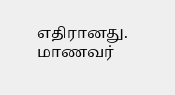எதிரானது. மாணவர்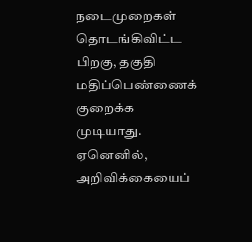நடைமுறைகள் தொடங்கிவிட்ட பிறகு, தகுதி மதிப்பெண்ணைக் குறைக்க முடியாது. ஏனெனில், அறிவிக்கையைப்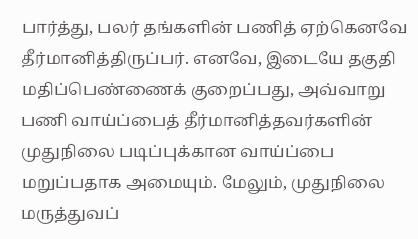பார்த்து, பலர் தங்களின் பணித் ஏற்கெனவே தீர்மானித்திருப்பர். எனவே, இடையே தகுதி மதிப்பெண்ணைக் குறைப்பது, அவ்வாறு பணி வாய்ப்பைத் தீர்மானித்தவர்களின் முதுநிலை படிப்புக்கான வாய்ப்பை மறுப்பதாக அமையும். மேலும், முதுநிலை மருத்துவப்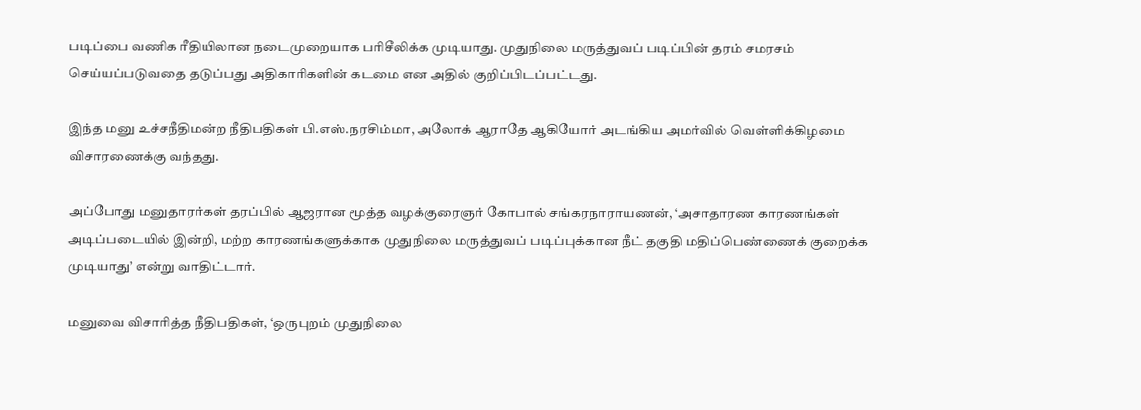படிப்பை வணிக ரீதியிலான நடைமுறையாக பரிசீலிக்க முடியாது. முதுநிலை மருத்துவப் படிப்பின் தரம் சமரசம் செய்யப்படுவதை தடுப்பது அதிகாரிகளின் கடமை என அதில் குறிப்பிடப்பட்டது.

இந்த மனு உச்சநீதிமன்ற நீதிபதிகள் பி.எஸ்.நரசிம்மா, அலோக் ஆராதே ஆகியோர் அடங்கிய அமர்வில் வெள்ளிக்கிழமை விசாரணைக்கு வந்தது.

அப்போது மனுதாரர்கள் தரப்பில் ஆஜரான மூத்த வழக்குரைஞர் கோபால் சங்கரநாராயணன், ‘அசாதாரண காரணங்கள் அடிப்படையில் இன்றி, மற்ற காரணங்களுக்காக முதுநிலை மருத்துவப் படிப்புக்கான நீட் தகுதி மதிப்பெண்ணைக் குறைக்க முடியாது’ என்று வாதிட்டார்.

மனுவை விசாரித்த நீதிபதிகள், ‘ஒருபுறம் முதுநிலை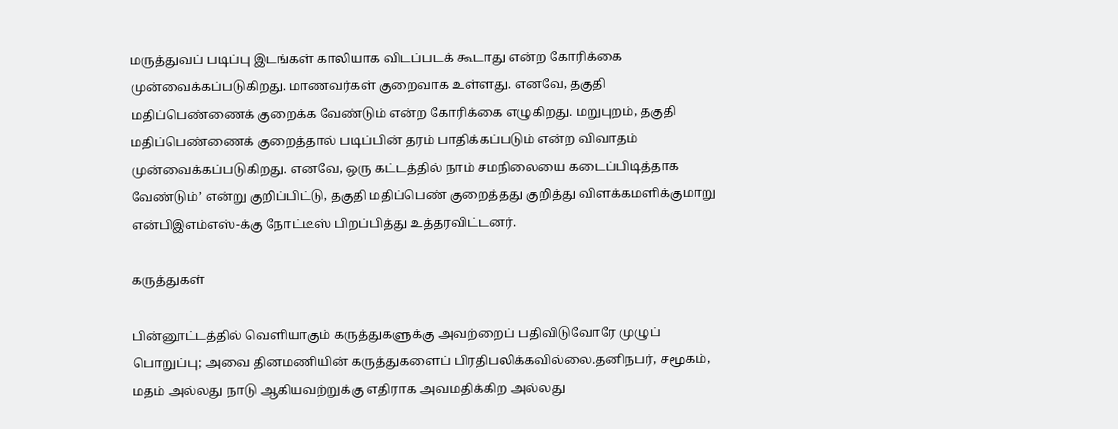மருத்துவப் படிப்பு இடங்கள் காலியாக விடப்படக் கூடாது என்ற கோரிக்கை முன்வைக்கப்படுகிறது. மாணவர்கள் குறைவாக உள்ளது. எனவே, தகுதி மதிப்பெண்ணைக் குறைக்க வேண்டும் என்ற கோரிக்கை எழுகிறது. மறுபுறம், தகுதி மதிப்பெண்ணைக் குறைத்தால் படிப்பின் தரம் பாதிக்கப்படும் என்ற விவாதம் முன்வைக்கப்படுகிறது. எனவே, ஒரு கட்டத்தில் நாம் சமநிலையை கடைப்பிடித்தாக வேண்டும்’ என்று குறிப்பிட்டு, தகுதி மதிப்பெண் குறைத்தது குறித்து விளக்கமளிக்குமாறு என்பிஇஎம்எஸ்-க்கு நோட்டீஸ் பிறப்பித்து உத்தரவிட்டனர்.

கருத்துகள்

பின்னூட்டத்தில் வெளியாகும் கருத்துகளுக்கு அவற்றைப் பதிவிடுவோரே முழுப் பொறுப்பு; அவை தினமணியின் கருத்துகளைப் பிரதிபலிக்கவில்லை.தனிநபர், சமூகம், மதம் அல்லது நாடு ஆகியவற்றுக்கு எதிராக அவமதிக்கிற அல்லது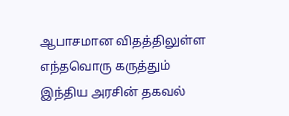ஆபாசமான விதத்திலுள்ள எந்தவொரு கருத்தும் இந்திய அரசின் தகவல்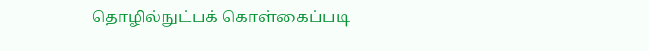தொழில்நுட்பக் கொள்கைப்படி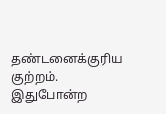தண்டனைக்குரிய குற்றம். இதுபோன்ற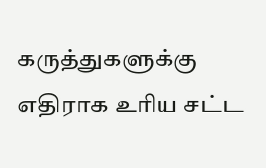கருத்துகளுக்கு எதிராக உரிய சட்ட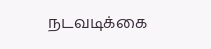நடவடிக்கை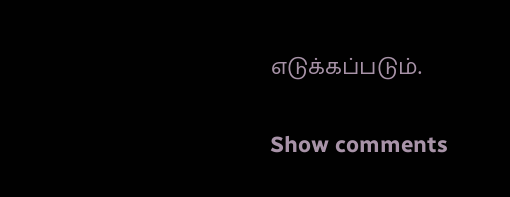எடுக்கப்படும்.

Show comments